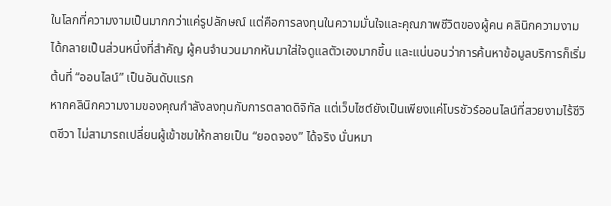ในโลกที่ความงามเป็นมากกว่าแค่รูปลักษณ์ แต่คือการลงทุนในความมั่นใจและคุณภาพชีวิตของผู้คน คลินิกความงาม ได้กลายเป็นส่วนหนึ่งที่สำคัญ ผู้คนจำนวนมากหันมาใส่ใจดูแลตัวเองมากขึ้น และแน่นอนว่าการค้นหาข้อมูลบริการก็เริ่มต้นที่ “ออนไลน์” เป็นอันดับแรก
หากคลินิกความงามของคุณกำลังลงทุนกับการตลาดดิจิทัล แต่เว็บไซต์ยังเป็นเพียงแค่โบรชัวร์ออนไลน์ที่สวยงามไร้ชีวิตชีวา ไม่สามารถเปลี่ยนผู้เข้าชมให้กลายเป็น “ยอดจอง” ได้จริง นั่นหมา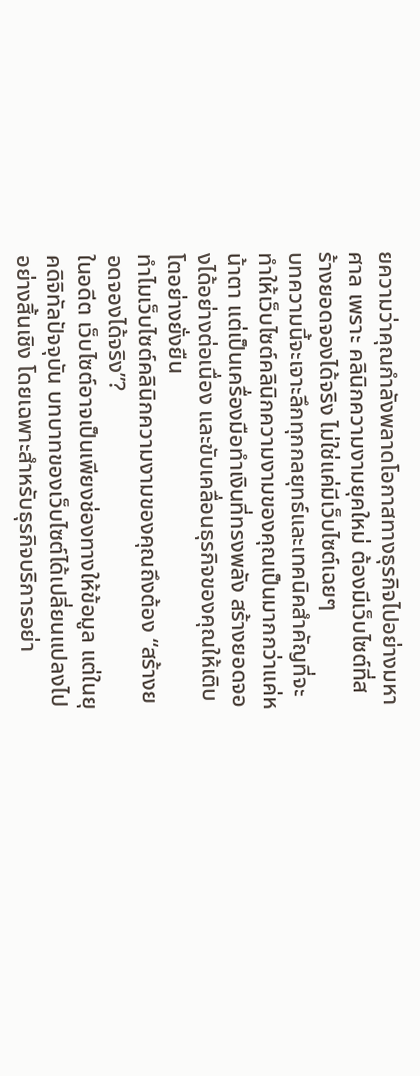ยความว่าคุณกำลังพลาดโอกาสทางธุรกิจไปอย่างมหาศาล เพราะ คลินิกความงามยุคใหม่ ต้องมีเว็บไซต์ที่สร้างยอดจองได้จริง ไม่ใช่แค่มีเว็บไซต์เฉยๆ
บทความนี้จะเจาะลึกทุกกลยุทธ์และเทคนิคสำคัญที่จะทำให้เว็บไซต์คลินิกความงามของคุณเป็นมากกว่าแค่หน้าตา แต่เป็นเครื่องมือทำเงินที่ทรงพลัง สร้างยอดจองได้อย่างต่อเนื่อง และขับเคลื่อนธุรกิจของคุณให้เติบโตอย่างยั่งยืน
ทำไมเว็บไซต์คลินิกความงามของคุณถึงต้อง “สร้างยอดจองได้จริง”?
ในอดีต เว็บไซต์อาจเป็นเพียงช่องทางให้ข้อมูล แต่ในยุคดิจิทัลปัจจุบัน บทบาทของเว็บไซต์ได้เปลี่ยนแปลงไปอย่างสิ้นเชิง โดยเฉพาะสำหรับธุรกิจบริการอย่า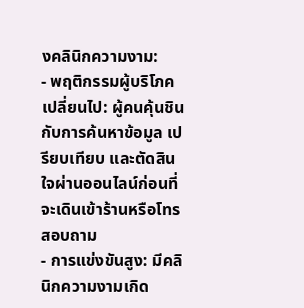งคลินิกความงาม:
- พฤติกรรมผู้บริโภคเปลี่ยนไป: ผู้คนคุ้นชินกับการค้นหาข้อมูล เปรียบเทียบ และตัดสินใจผ่านออนไลน์ก่อนที่จะเดินเข้าร้านหรือโทรสอบถาม
- การแข่งขันสูง: มีคลินิกความงามเกิด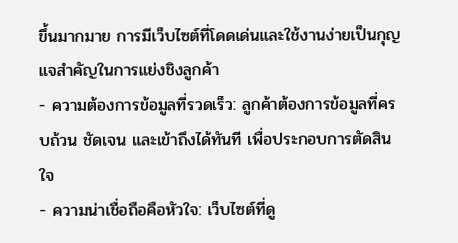ขึ้นมากมาย การมีเว็บไซต์ที่โดดเด่นและใช้งานง่ายเป็นกุญแจสำคัญในการแย่งชิงลูกค้า
- ความต้องการข้อมูลที่รวดเร็ว: ลูกค้าต้องการข้อมูลที่ครบถ้วน ชัดเจน และเข้าถึงได้ทันที เพื่อประกอบการตัดสินใจ
- ความน่าเชื่อถือคือหัวใจ: เว็บไซต์ที่ดู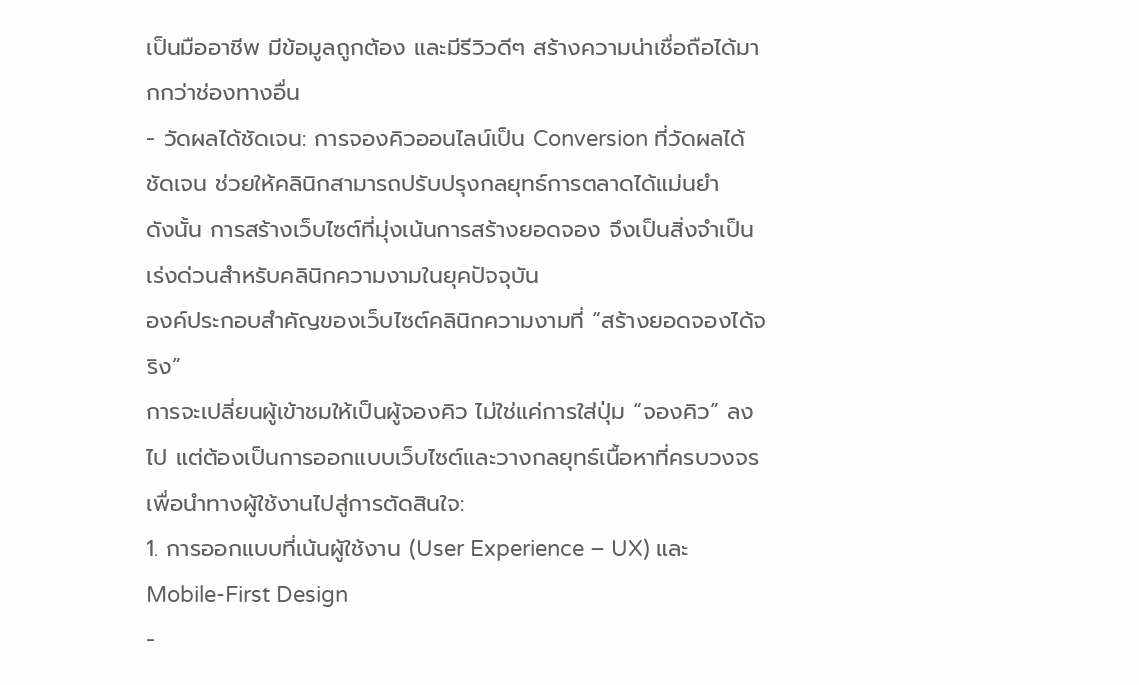เป็นมืออาชีพ มีข้อมูลถูกต้อง และมีรีวิวดีๆ สร้างความน่าเชื่อถือได้มากกว่าช่องทางอื่น
- วัดผลได้ชัดเจน: การจองคิวออนไลน์เป็น Conversion ที่วัดผลได้ชัดเจน ช่วยให้คลินิกสามารถปรับปรุงกลยุทธ์การตลาดได้แม่นยำ
ดังนั้น การสร้างเว็บไซต์ที่มุ่งเน้นการสร้างยอดจอง จึงเป็นสิ่งจำเป็นเร่งด่วนสำหรับคลินิกความงามในยุคปัจจุบัน
องค์ประกอบสำคัญของเว็บไซต์คลินิกความงามที่ “สร้างยอดจองได้จริง”
การจะเปลี่ยนผู้เข้าชมให้เป็นผู้จองคิว ไม่ใช่แค่การใส่ปุ่ม “จองคิว” ลงไป แต่ต้องเป็นการออกแบบเว็บไซต์และวางกลยุทธ์เนื้อหาที่ครบวงจร เพื่อนำทางผู้ใช้งานไปสู่การตัดสินใจ:
1. การออกแบบที่เน้นผู้ใช้งาน (User Experience – UX) และ Mobile-First Design
-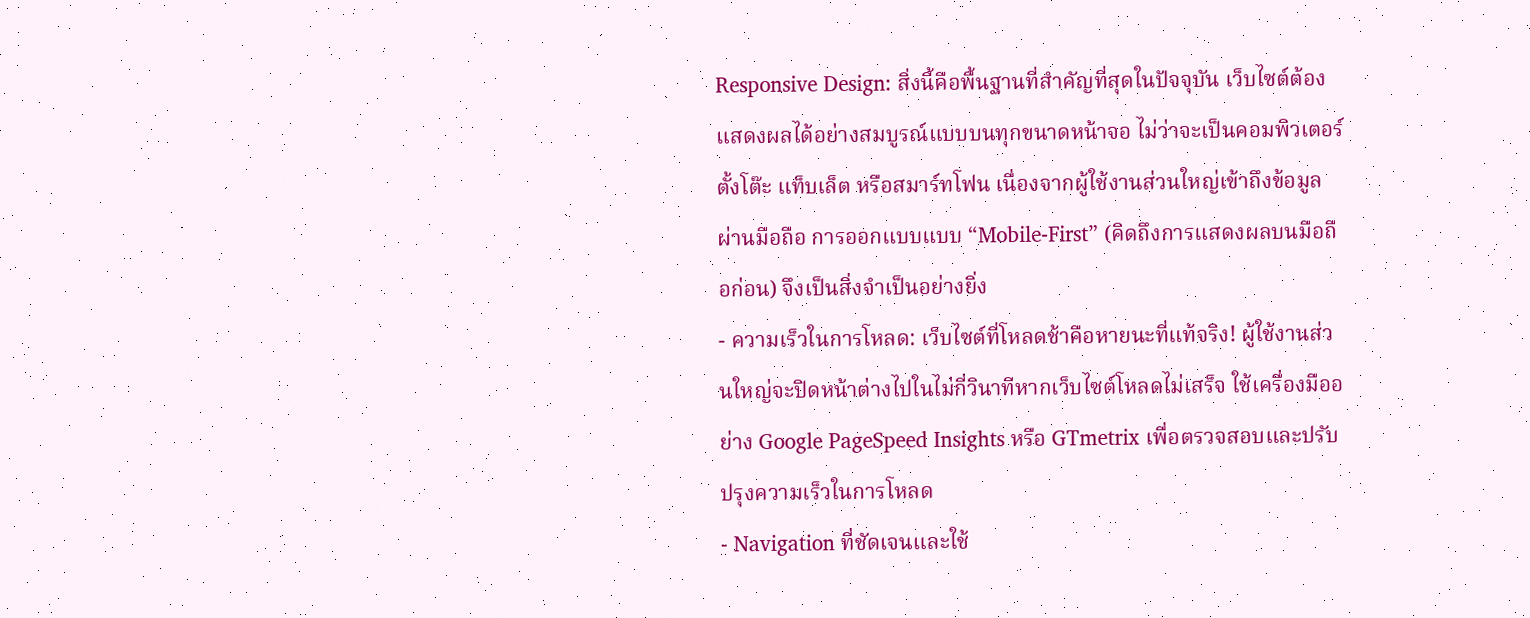Responsive Design: สิ่งนี้คือพื้นฐานที่สำคัญที่สุดในปัจจุบัน เว็บไซต์ต้องแสดงผลได้อย่างสมบูรณ์แบบบนทุกขนาดหน้าจอ ไม่ว่าจะเป็นคอมพิวเตอร์ตั้งโต๊ะ แท็บเล็ต หรือสมาร์ทโฟน เนื่องจากผู้ใช้งานส่วนใหญ่เข้าถึงข้อมูลผ่านมือถือ การออกแบบแบบ “Mobile-First” (คิดถึงการแสดงผลบนมือถือก่อน) จึงเป็นสิ่งจำเป็นอย่างยิ่ง
- ความเร็วในการโหลด: เว็บไซต์ที่โหลดช้าคือหายนะที่แท้จริง! ผู้ใช้งานส่วนใหญ่จะปิดหน้าต่างไปในไม่กี่วินาทีหากเว็บไซต์โหลดไม่เสร็จ ใช้เครื่องมืออย่าง Google PageSpeed Insights หรือ GTmetrix เพื่อตรวจสอบและปรับปรุงความเร็วในการโหลด
- Navigation ที่ชัดเจนและใช้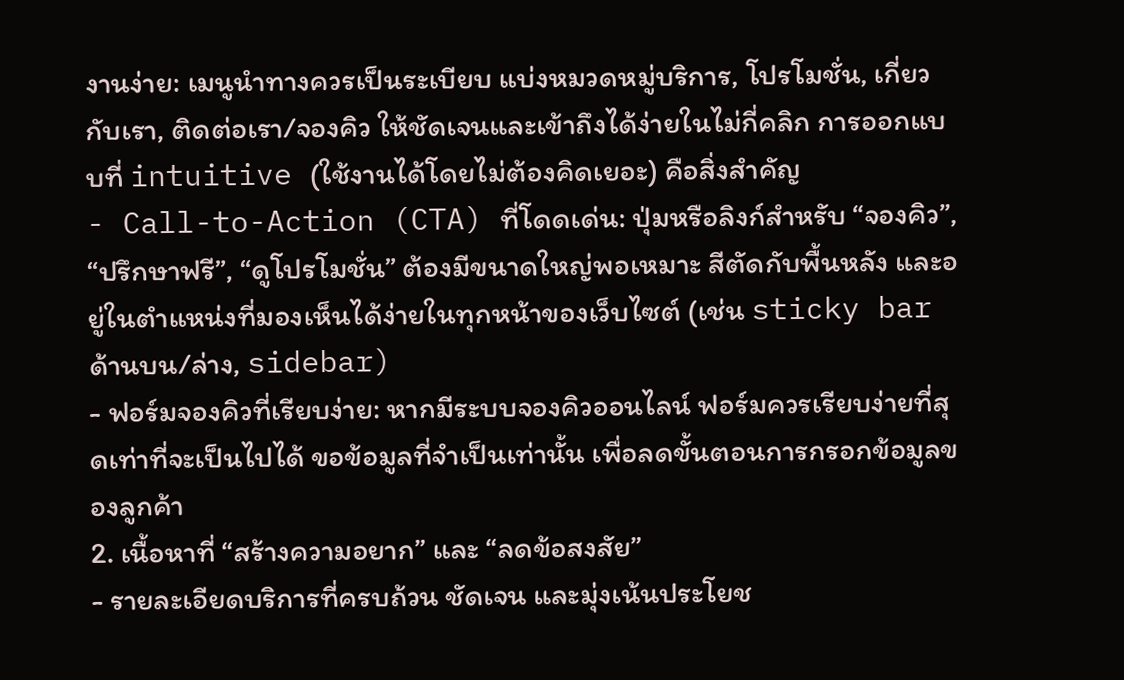งานง่าย: เมนูนำทางควรเป็นระเบียบ แบ่งหมวดหมู่บริการ, โปรโมชั่น, เกี่ยวกับเรา, ติดต่อเรา/จองคิว ให้ชัดเจนและเข้าถึงได้ง่ายในไม่กี่คลิก การออกแบบที่ intuitive (ใช้งานได้โดยไม่ต้องคิดเยอะ) คือสิ่งสำคัญ
- Call-to-Action (CTA) ที่โดดเด่น: ปุ่มหรือลิงก์สำหรับ “จองคิว”, “ปรึกษาฟรี”, “ดูโปรโมชั่น” ต้องมีขนาดใหญ่พอเหมาะ สีตัดกับพื้นหลัง และอยู่ในตำแหน่งที่มองเห็นได้ง่ายในทุกหน้าของเว็บไซต์ (เช่น sticky bar ด้านบน/ล่าง, sidebar)
- ฟอร์มจองคิวที่เรียบง่าย: หากมีระบบจองคิวออนไลน์ ฟอร์มควรเรียบง่ายที่สุดเท่าที่จะเป็นไปได้ ขอข้อมูลที่จำเป็นเท่านั้น เพื่อลดขั้นตอนการกรอกข้อมูลของลูกค้า
2. เนื้อหาที่ “สร้างความอยาก” และ “ลดข้อสงสัย”
- รายละเอียดบริการที่ครบถ้วน ชัดเจน และมุ่งเน้นประโยช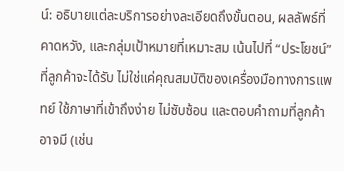น์: อธิบายแต่ละบริการอย่างละเอียดถึงขั้นตอน, ผลลัพธ์ที่คาดหวัง, และกลุ่มเป้าหมายที่เหมาะสม เน้นไปที่ “ประโยชน์” ที่ลูกค้าจะได้รับ ไม่ใช่แค่คุณสมบัติของเครื่องมือทางการแพทย์ ใช้ภาษาที่เข้าถึงง่าย ไม่ซับซ้อน และตอบคำถามที่ลูกค้าอาจมี (เช่น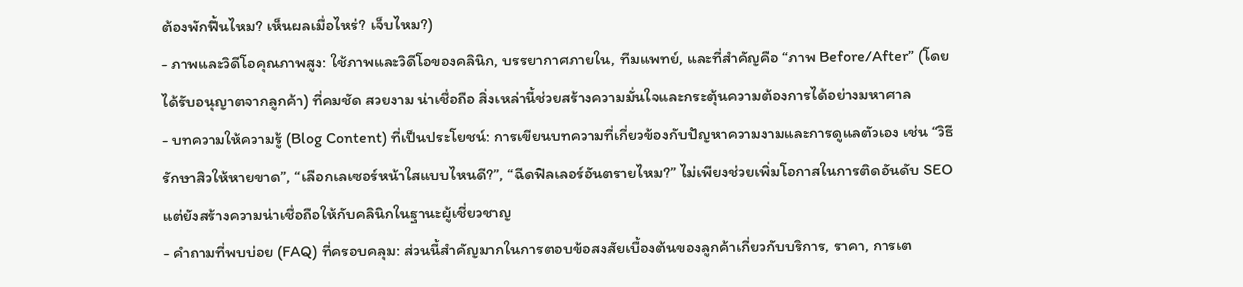ต้องพักฟื้นไหม? เห็นผลเมื่อไหร่? เจ็บไหม?)
- ภาพและวิดีโอคุณภาพสูง: ใช้ภาพและวิดีโอของคลินิก, บรรยากาศภายใน, ทีมแพทย์, และที่สำคัญคือ “ภาพ Before/After” (โดยได้รับอนุญาตจากลูกค้า) ที่คมชัด สวยงาม น่าเชื่อถือ สิ่งเหล่านี้ช่วยสร้างความมั่นใจและกระตุ้นความต้องการได้อย่างมหาศาล
- บทความให้ความรู้ (Blog Content) ที่เป็นประโยชน์: การเขียนบทความที่เกี่ยวข้องกับปัญหาความงามและการดูแลตัวเอง เช่น “วิธีรักษาสิวให้หายขาด”, “เลือกเลเซอร์หน้าใสแบบไหนดี?”, “ฉีดฟิลเลอร์อันตรายไหม?” ไม่เพียงช่วยเพิ่มโอกาสในการติดอันดับ SEO แต่ยังสร้างความน่าเชื่อถือให้กับคลินิกในฐานะผู้เชี่ยวชาญ
- คำถามที่พบบ่อย (FAQ) ที่ครอบคลุม: ส่วนนี้สำคัญมากในการตอบข้อสงสัยเบื้องต้นของลูกค้าเกี่ยวกับบริการ, ราคา, การเต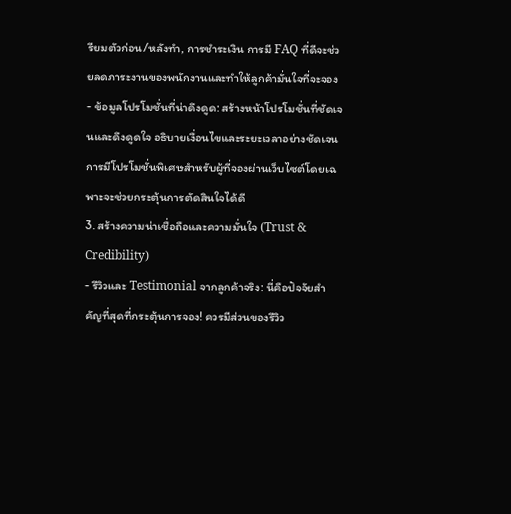รียมตัวก่อน/หลังทำ, การชำระเงิน การมี FAQ ที่ดีจะช่วยลดภาระงานของพนักงานและทำให้ลูกค้ามั่นใจที่จะจอง
- ข้อมูลโปรโมชั่นที่น่าดึงดูด: สร้างหน้าโปรโมชั่นที่ชัดเจนและดึงดูดใจ อธิบายเงื่อนไขและระยะเวลาอย่างชัดเจน การมีโปรโมชั่นพิเศษสำหรับผู้ที่จองผ่านเว็บไซต์โดยเฉพาะจะช่วยกระตุ้นการตัดสินใจได้ดี
3. สร้างความน่าเชื่อถือและความมั่นใจ (Trust & Credibility)
- รีวิวและ Testimonial จากลูกค้าจริง: นี่คือปัจจัยสำคัญที่สุดที่กระตุ้นการจอง! ควรมีส่วนของรีวิว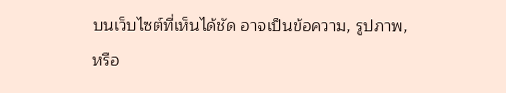บนเว็บไซต์ที่เห็นได้ชัด อาจเป็นข้อความ, รูปภาพ, หรือ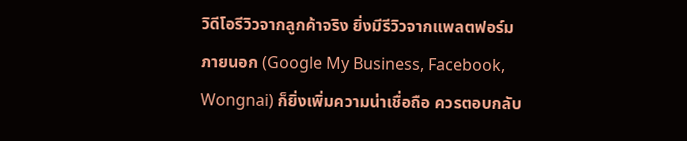วิดีโอรีวิวจากลูกค้าจริง ยิ่งมีรีวิวจากแพลตฟอร์มภายนอก (Google My Business, Facebook, Wongnai) ก็ยิ่งเพิ่มความน่าเชื่อถือ ควรตอบกลับ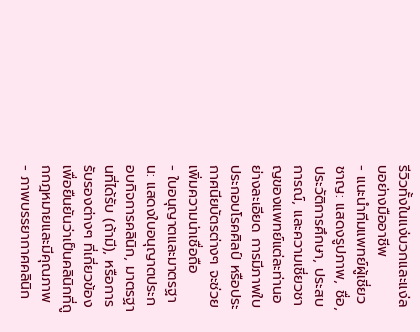รีวิวทั้งในแง่บวกและแง่ลบอย่างมืออาชีพ
- แนะนำทีมแพทย์ผู้เชี่ยวชาญ: แสดงรูปภาพ, ชื่อ, ประวัติการศึกษา, ประสบการณ์, และความเชี่ยวชาญของแพทย์แต่ละท่านอย่างละเอียด การมีภาพใบประกอบโรคศิลป์ หรือประกาศนียบัตรต่างๆ จะช่วยเพิ่มความน่าเชื่อถือ
- ใบอนุญาตและมาตรฐาน: แสดงใบอนุญาตประกอบกิจการคลินิก, มาตรฐานที่ได้รับ (ถ้ามี), หรือการรับรองต่างๆ ที่เกี่ยวข้อง เพื่อยืนยันว่าเป็นคลินิกที่ถูกกฎหมายและมีคุณภาพ
- ภาพบรรยากาศคลินิก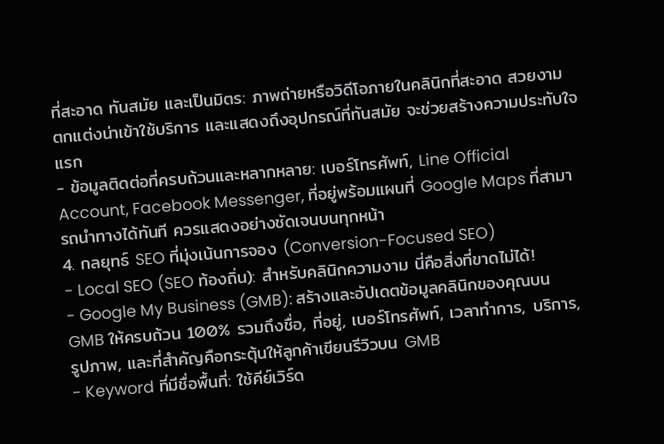ที่สะอาด ทันสมัย และเป็นมิตร: ภาพถ่ายหรือวิดีโอภายในคลินิกที่สะอาด สวยงาม ตกแต่งน่าเข้าใช้บริการ และแสดงถึงอุปกรณ์ที่ทันสมัย จะช่วยสร้างความประทับใจแรก
- ข้อมูลติดต่อที่ครบถ้วนและหลากหลาย: เบอร์โทรศัพท์, Line Official Account, Facebook Messenger, ที่อยู่พร้อมแผนที่ Google Maps ที่สามารถนำทางได้ทันที ควรแสดงอย่างชัดเจนบนทุกหน้า
4. กลยุทธ์ SEO ที่มุ่งเน้นการจอง (Conversion-Focused SEO)
- Local SEO (SEO ท้องถิ่น): สำหรับคลินิกความงาม นี่คือสิ่งที่ขาดไม่ได้!
- Google My Business (GMB): สร้างและอัปเดตข้อมูลคลินิกของคุณบน GMB ให้ครบถ้วน 100% รวมถึงชื่อ, ที่อยู่, เบอร์โทรศัพท์, เวลาทำการ, บริการ, รูปภาพ, และที่สำคัญคือกระตุ้นให้ลูกค้าเขียนรีวิวบน GMB
- Keyword ที่มีชื่อพื้นที่: ใช้คีย์เวิร์ด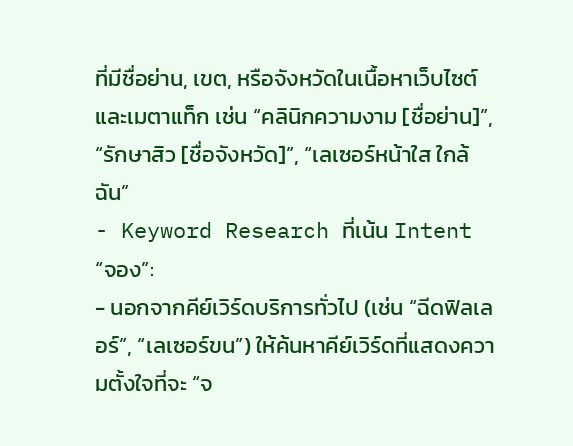ที่มีชื่อย่าน, เขต, หรือจังหวัดในเนื้อหาเว็บไซต์และเมตาแท็ก เช่น “คลินิกความงาม [ชื่อย่าน]”, “รักษาสิว [ชื่อจังหวัด]”, “เลเซอร์หน้าใส ใกล้ฉัน”
- Keyword Research ที่เน้น Intent “จอง”:
- นอกจากคีย์เวิร์ดบริการทั่วไป (เช่น “ฉีดฟิลเลอร์”, “เลเซอร์ขน”) ให้ค้นหาคีย์เวิร์ดที่แสดงความตั้งใจที่จะ “จ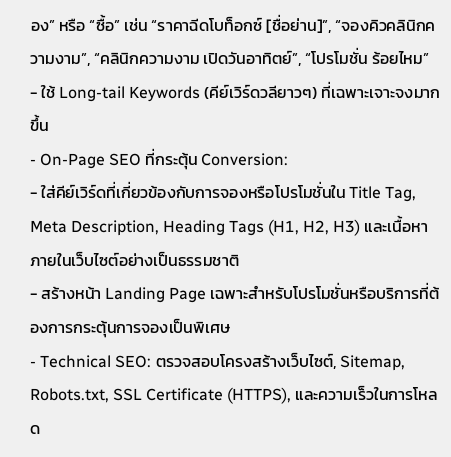อง” หรือ “ซื้อ” เช่น “ราคาฉีดโบท็อกซ์ [ชื่อย่าน]”, “จองคิวคลินิกความงาม”, “คลินิกความงาม เปิดวันอาทิตย์”, “โปรโมชั่น ร้อยไหม”
- ใช้ Long-tail Keywords (คีย์เวิร์ดวลียาวๆ) ที่เฉพาะเจาะจงมากขึ้น
- On-Page SEO ที่กระตุ้น Conversion:
- ใส่คีย์เวิร์ดที่เกี่ยวข้องกับการจองหรือโปรโมชั่นใน Title Tag, Meta Description, Heading Tags (H1, H2, H3) และเนื้อหาภายในเว็บไซต์อย่างเป็นธรรมชาติ
- สร้างหน้า Landing Page เฉพาะสำหรับโปรโมชั่นหรือบริการที่ต้องการกระตุ้นการจองเป็นพิเศษ
- Technical SEO: ตรวจสอบโครงสร้างเว็บไซต์, Sitemap, Robots.txt, SSL Certificate (HTTPS), และความเร็วในการโหลด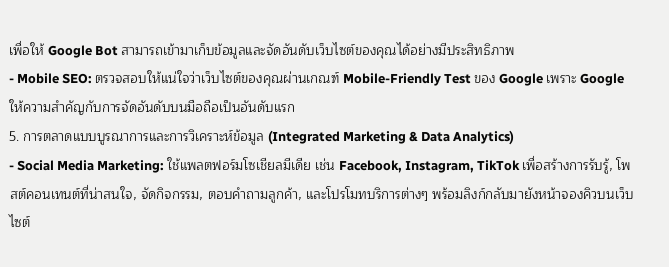เพื่อให้ Google Bot สามารถเข้ามาเก็บข้อมูลและจัดอันดับเว็บไซต์ของคุณได้อย่างมีประสิทธิภาพ
- Mobile SEO: ตรวจสอบให้แน่ใจว่าเว็บไซต์ของคุณผ่านเกณฑ์ Mobile-Friendly Test ของ Google เพราะ Google ให้ความสำคัญกับการจัดอันดับบนมือถือเป็นอันดับแรก
5. การตลาดแบบบูรณาการและการวิเคราะห์ข้อมูล (Integrated Marketing & Data Analytics)
- Social Media Marketing: ใช้แพลตฟอร์มโซเชียลมีเดีย เช่น Facebook, Instagram, TikTok เพื่อสร้างการรับรู้, โพสต์คอนเทนต์ที่น่าสนใจ, จัดกิจกรรม, ตอบคำถามลูกค้า, และโปรโมทบริการต่างๆ พร้อมลิงก์กลับมายังหน้าจองคิวบนเว็บไซต์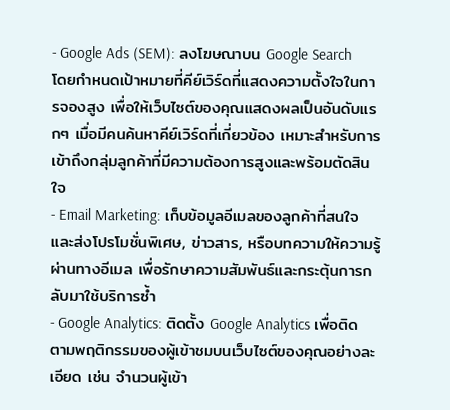- Google Ads (SEM): ลงโฆษณาบน Google Search โดยกำหนดเป้าหมายที่คีย์เวิร์ดที่แสดงความตั้งใจในการจองสูง เพื่อให้เว็บไซต์ของคุณแสดงผลเป็นอันดับแรกๆ เมื่อมีคนค้นหาคีย์เวิร์ดที่เกี่ยวข้อง เหมาะสำหรับการเข้าถึงกลุ่มลูกค้าที่มีความต้องการสูงและพร้อมตัดสินใจ
- Email Marketing: เก็บข้อมูลอีเมลของลูกค้าที่สนใจ และส่งโปรโมชั่นพิเศษ, ข่าวสาร, หรือบทความให้ความรู้ผ่านทางอีเมล เพื่อรักษาความสัมพันธ์และกระตุ้นการกลับมาใช้บริการซ้ำ
- Google Analytics: ติดตั้ง Google Analytics เพื่อติดตามพฤติกรรมของผู้เข้าชมบนเว็บไซต์ของคุณอย่างละเอียด เช่น จำนวนผู้เข้า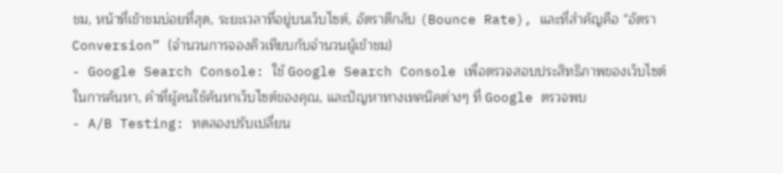ชม, หน้าที่เข้าชมบ่อยที่สุด, ระยะเวลาที่อยู่บนเว็บไซต์, อัตราตีกลับ (Bounce Rate), และที่สำคัญคือ “อัตรา Conversion” (จำนวนการจองคิวเทียบกับจำนวนผู้เข้าชม)
- Google Search Console: ใช้ Google Search Console เพื่อตรวจสอบประสิทธิภาพของเว็บไซต์ในการค้นหา, คำที่ผู้คนใช้ค้นหาเว็บไซต์ของคุณ, และปัญหาทางเทคนิคต่างๆ ที่ Google ตรวจพบ
- A/B Testing: ทดลองปรับเปลี่ยน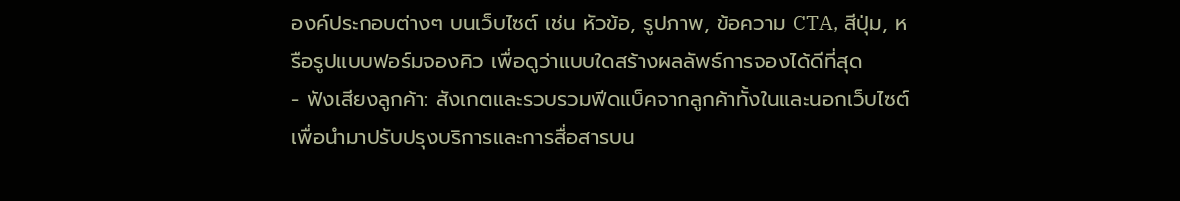องค์ประกอบต่างๆ บนเว็บไซต์ เช่น หัวข้อ, รูปภาพ, ข้อความ CTA, สีปุ่ม, หรือรูปแบบฟอร์มจองคิว เพื่อดูว่าแบบใดสร้างผลลัพธ์การจองได้ดีที่สุด
- ฟังเสียงลูกค้า: สังเกตและรวบรวมฟีดแบ็คจากลูกค้าทั้งในและนอกเว็บไซต์ เพื่อนำมาปรับปรุงบริการและการสื่อสารบน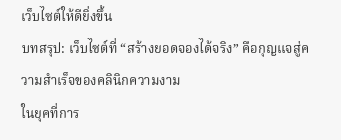เว็บไซต์ให้ดียิ่งขึ้น
บทสรุป: เว็บไซต์ที่ “สร้างยอดจองได้จริง” คือกุญแจสู่ความสำเร็จของคลินิกความงาม
ในยุคที่การ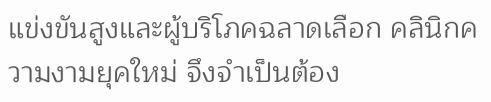แข่งขันสูงและผู้บริโภคฉลาดเลือก คลินิกความงามยุคใหม่ จึงจำเป็นต้อง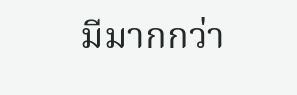มีมากกว่า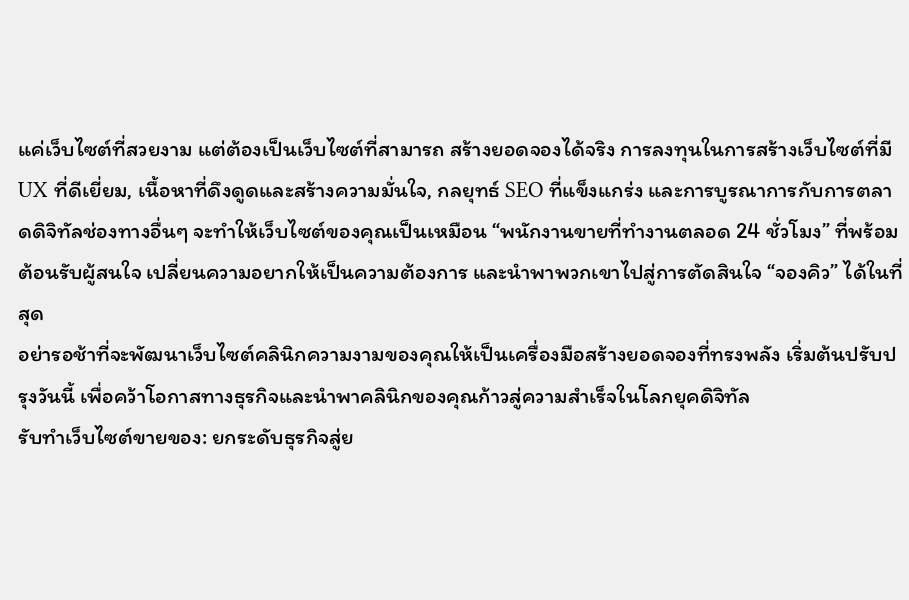แค่เว็บไซต์ที่สวยงาม แต่ต้องเป็นเว็บไซต์ที่สามารถ สร้างยอดจองได้จริง การลงทุนในการสร้างเว็บไซต์ที่มี UX ที่ดีเยี่ยม, เนื้อหาที่ดึงดูดและสร้างความมั่นใจ, กลยุทธ์ SEO ที่แข็งแกร่ง และการบูรณาการกับการตลาดดิจิทัลช่องทางอื่นๆ จะทำให้เว็บไซต์ของคุณเป็นเหมือน “พนักงานขายที่ทำงานตลอด 24 ชั่วโมง” ที่พร้อมต้อนรับผู้สนใจ เปลี่ยนความอยากให้เป็นความต้องการ และนำพาพวกเขาไปสู่การตัดสินใจ “จองคิว” ได้ในที่สุด
อย่ารอช้าที่จะพัฒนาเว็บไซต์คลินิกความงามของคุณให้เป็นเครื่องมือสร้างยอดจองที่ทรงพลัง เริ่มต้นปรับปรุงวันนี้ เพื่อคว้าโอกาสทางธุรกิจและนำพาคลินิกของคุณก้าวสู่ความสำเร็จในโลกยุคดิจิทัล
รับทำเว็บไซต์ขายของ: ยกระดับธุรกิจสู่ย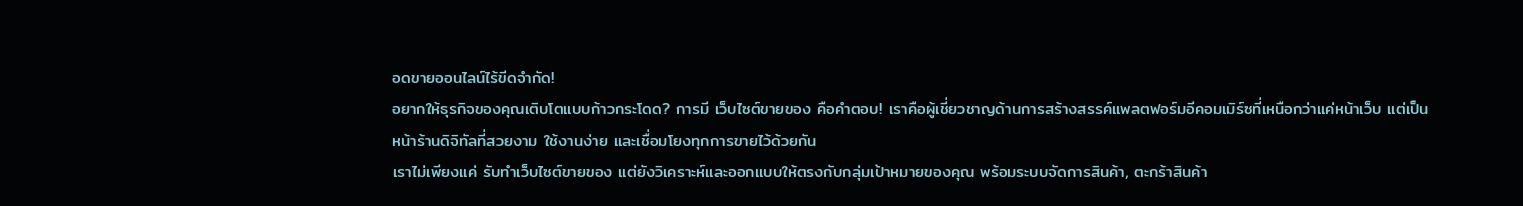อดขายออนไลน์ไร้ขีดจำกัด!
อยากให้ธุรกิจของคุณเติบโตแบบก้าวกระโดด? การมี เว็บไซต์ขายของ คือคำตอบ! เราคือผู้เชี่ยวชาญด้านการสร้างสรรค์แพลตฟอร์มอีคอมเมิร์ซที่เหนือกว่าแค่หน้าเว็บ แต่เป็นหน้าร้านดิจิทัลที่สวยงาม ใช้งานง่าย และเชื่อมโยงทุกการขายไว้ด้วยกัน
เราไม่เพียงแค่ รับทำเว็บไซต์ขายของ แต่ยังวิเคราะห์และออกแบบให้ตรงกับกลุ่มเป้าหมายของคุณ พร้อมระบบจัดการสินค้า, ตะกร้าสินค้า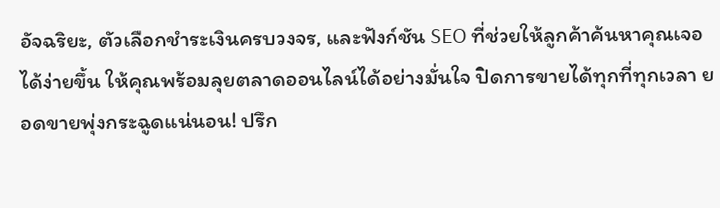อัจฉริยะ, ตัวเลือกชำระเงินครบวงจร, และฟังก์ชัน SEO ที่ช่วยให้ลูกค้าค้นหาคุณเจอได้ง่ายขึ้น ให้คุณพร้อมลุยตลาดออนไลน์ได้อย่างมั่นใจ ปิดการขายได้ทุกที่ทุกเวลา ยอดขายพุ่งกระฉูดแน่นอน! ปรึก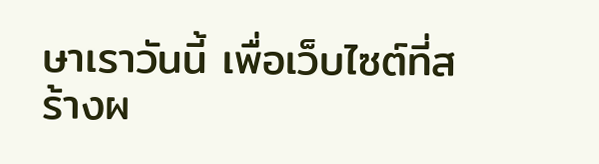ษาเราวันนี้ เพื่อเว็บไซต์ที่สร้างผ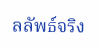ลลัพธ์จริง